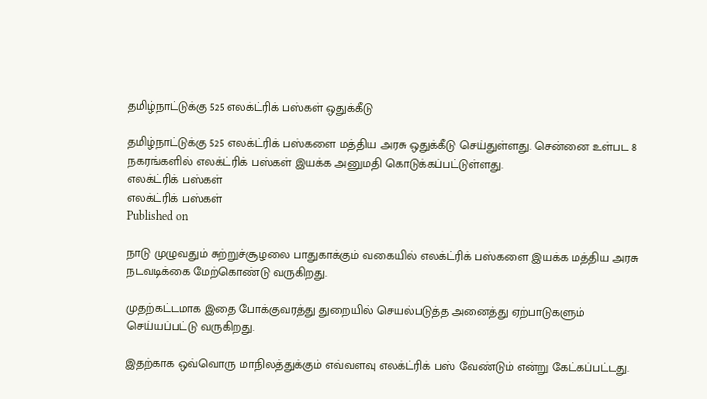தமிழ்நாட்டுக்கு 525 எலக்ட்ரிக் பஸ்கள் ஒதுக்கீடு

தமிழ்நாட்டுக்கு 525 எலக்ட்ரிக் பஸ்களை மத்திய அரசு ஒதுக்கீடு செய்துள்ளது. சென்னை உள்பட 8 நகரங்களில் எலக்ட்ரிக் பஸ்கள் இயக்க அனுமதி கொடுக்கப்பட்டுள்ளது.
எலக்ட்ரிக் பஸ்கள்
எலக்ட்ரிக் பஸ்கள்
Published on

நாடு முழுவதும் சுற்றுச்சூழலை பாதுகாக்கும் வகையில் எலக்ட்ரிக் பஸ்களை இயக்க மத்திய அரசு நடவடிக்கை மேற்கொண்டு வருகிறது.

முதற்கட்டமாக இதை போக்குவரத்து துறையில் செயல்படுத்த அனைத்து ஏற்பாடுகளும் செய்யப்பட்டு வருகிறது.

இதற்காக ஒவ்வொரு மாநிலத்துக்கும் எவ்வளவு எலக்ட்ரிக் பஸ் வேண்டும் என்று கேட்கப்பட்டது.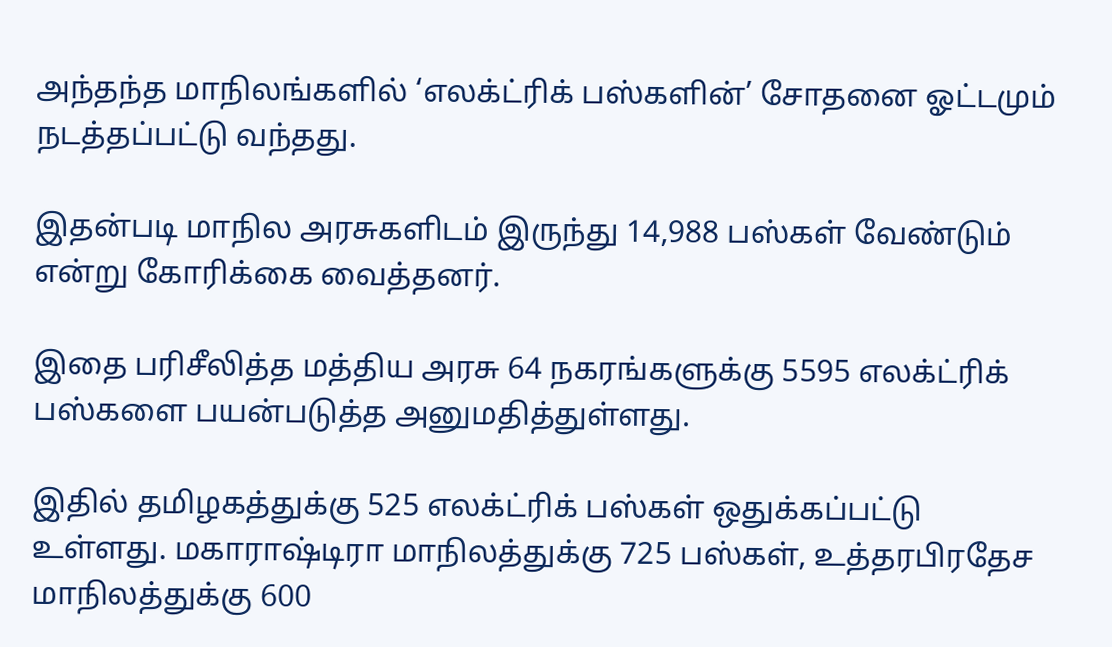அந்தந்த மாநிலங்களில் ‘எலக்ட்ரிக் பஸ்களின்’ சோதனை ஓட்டமும் நடத்தப்பட்டு வந்தது.

இதன்படி மாநில அரசுகளிடம் இருந்து 14,988 பஸ்கள் வேண்டும் என்று கோரிக்கை வைத்தனர்.

இதை பரிசீலித்த மத்திய அரசு 64 நகரங்களுக்கு 5595 எலக்ட்ரிக் பஸ்களை பயன்படுத்த அனுமதித்துள்ளது.

இதில் தமிழகத்துக்கு 525 எலக்ட்ரிக் பஸ்கள் ஒதுக்கப்பட்டு உள்ளது. மகாராஷ்டிரா மாநிலத்துக்கு 725 பஸ்கள், உத்தரபிரதேச மாநிலத்துக்கு 600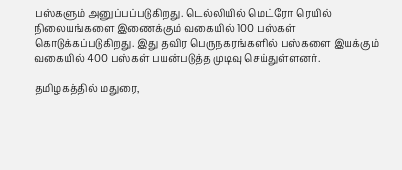பஸ்களும் அனுப்பப்படுகிறது. டெல்லியில் மெட்ரோ ரெயில் நிலையங்களை இணைக்கும் வகையில் 100 பஸ்கள் கொடுக்கப்படுகிறது. இது தவிர பெருநகரங்களில் பஸ்களை இயக்கும் வகையில் 400 பஸ்கள் பயன்படுத்த முடிவு செய்துள்ளனர்.

தமிழகத்தில் மதுரை,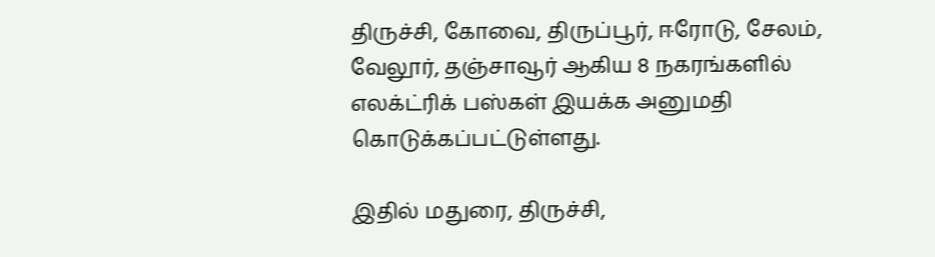திருச்சி, கோவை, திருப்பூர், ஈரோடு, சேலம், வேலூர், தஞ்சாவூர் ஆகிய 8 நகரங்களில் எலக்ட்ரிக் பஸ்கள் இயக்க அனுமதி கொடுக்கப்பட்டுள்ளது.

இதில் மதுரை, திருச்சி,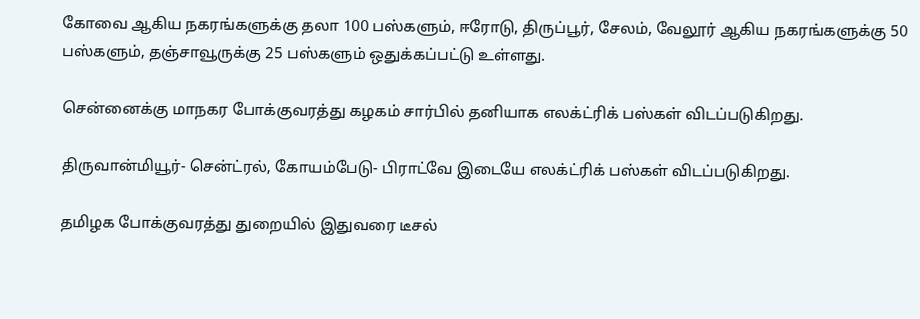கோவை ஆகிய நகரங்களுக்கு தலா 100 பஸ்களும், ஈரோடு, திருப்பூர், சேலம், வேலூர் ஆகிய நகரங்களுக்கு 50 பஸ்களும், தஞ்சாவூருக்கு 25 பஸ்களும் ஒதுக்கப்பட்டு உள்ளது.

சென்னைக்கு மாநகர போக்குவரத்து கழகம் சார்பில் தனியாக எலக்ட்ரிக் பஸ்கள் விடப்படுகிறது.

திருவான்மியூர்- சென்ட்ரல், கோயம்பேடு- பிராட்வே இடையே எலக்ட்ரிக் பஸ்கள் விடப்படுகிறது.

தமிழக போக்குவரத்து துறையில் இதுவரை டீசல்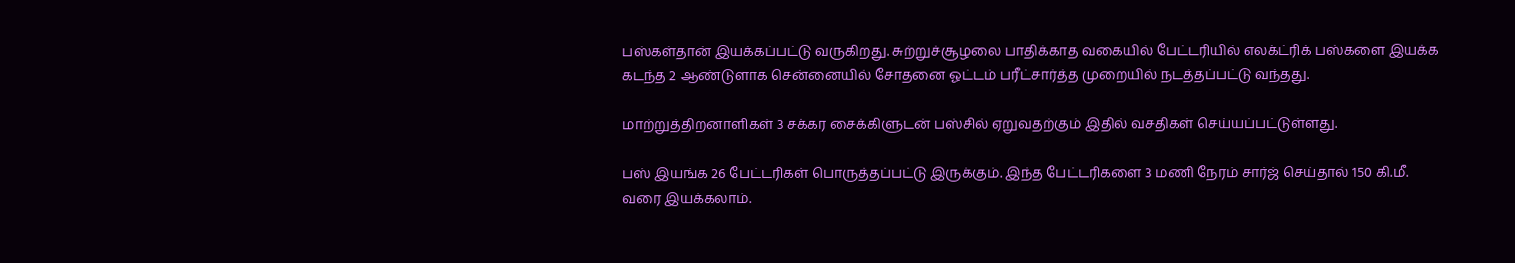பஸ்கள்தான் இயக்கப்பட்டு வருகிறது. சுற்றுச்சூழலை பாதிக்காத வகையில் பேட்டரியில் எலக்ட்ரிக் பஸ்களை இயக்க கடந்த 2 ஆண்டுளாக சென்னையில் சோதனை ஓட்டம் பரீட்சார்த்த முறையில் நடத்தப்பட்டு வந்தது.

மாற்றுத்திறனாளிகள் 3 சக்கர சைக்கிளுடன் பஸ்சில் ஏறுவதற்கும் இதில் வசதிகள் செய்யப்பட்டுள்ளது.

பஸ் இயங்க 26 பேட்டரிகள் பொருத்தப்பட்டு இருக்கும். இந்த பேட்டரிகளை 3 மணி நேரம் சார்ஜ் செய்தால் 150 கி.மீ. வரை இயக்கலாம்.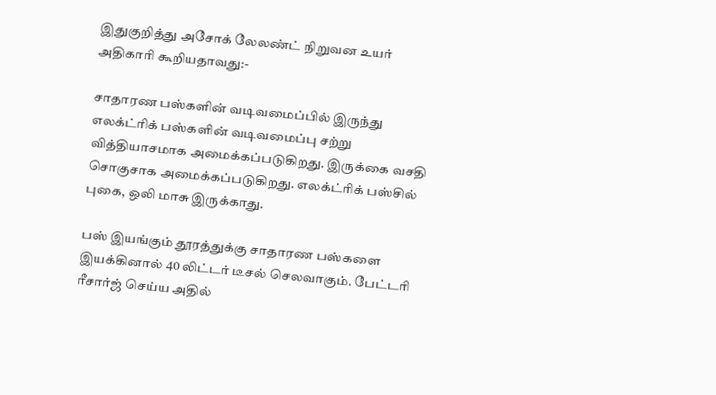இதுகுறித்து அசோக் லேலண்ட் நிறுவன உயர் அதிகாரி கூறியதாவது:-

சாதாரண பஸ்களின் வடிவமைப்பில் இருந்து எலக்ட்ரிக் பஸ்களின் வடிவமைப்பு சற்று வித்தியாசமாக அமைக்கப்படுகிறது. இருக்கை வசதி சொகுசாக அமைக்கப்படுகிறது. எலக்ட்ரிக் பஸ்சில் புகை, ஒலி மாசு இருக்காது.

பஸ் இயங்கும் தூரத்துக்கு சாதாரண பஸ்களை இயக்கினால் 40 லிட்டர் டீசல் செலவாகும். பேட்டரி ரீசார்ஜ் செய்ய அதில்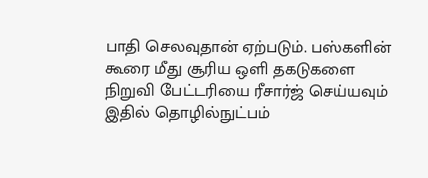பாதி செலவுதான் ஏற்படும். பஸ்களின் கூரை மீது சூரிய ஒளி தகடுகளை நிறுவி பேட்டரியை ரீசார்ஜ் செய்யவும் இதில் தொழில்நுட்பம்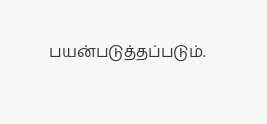பயன்படுத்தப்படும்.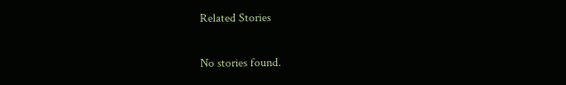Related Stories

No stories found.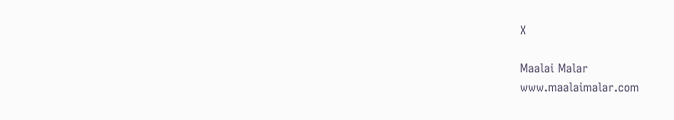X

Maalai Malar
www.maalaimalar.com